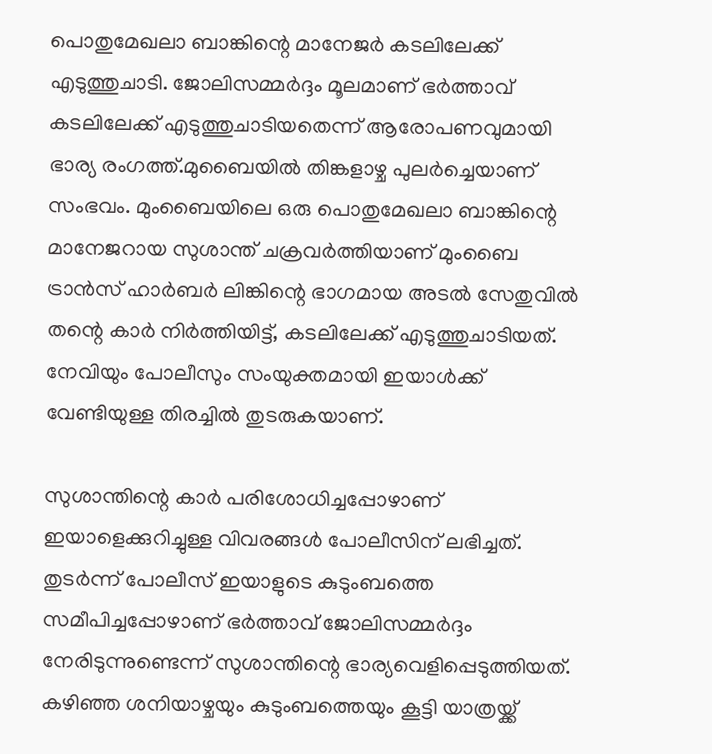പൊതുമേഖലാ ബാങ്കിന്റെ മാനേജർ കടലിലേക്ക് എടുത്തുചാടി. ജോലിസമ്മർദ്ദം മൂലമാണ് ഭർത്താവ് കടലിലേക്ക് എടുത്തുചാടിയതെന്ന് ആരോപണവുമായി ഭാര്യ രംഗത്ത്.മുബൈയില്‍ തിങ്കളാഴ്ച പുലർച്ചെയാണ് സംഭവം. മുംബൈയിലെ ഒരു പൊതുമേഖലാ ബാങ്കിന്റെ മാനേജറായ സുശാന്ത് ചക്രവർത്തിയാണ് മുംബൈ ട്രാൻസ് ഹാർബർ ലിങ്കിന്റെ ഭാഗമായ അടല്‍ സേതുവില്‍ തന്റെ കാർ നിർത്തിയിട്ട്, കടലിലേക്ക് എടുത്തുചാടിയത്. നേവിയും പോലീസും സംയുക്തമായി ഇയാള്‍ക്ക് വേണ്ടിയുള്ള തിരച്ചില്‍ തുടരുകയാണ്.

സുശാന്തിന്റെ കാർ പരിശോധിച്ചപ്പോഴാണ് ഇയാളെക്കുറിച്ചുള്ള വിവരങ്ങള്‍ പോലീസിന് ലഭിച്ചത്. തുടർന്ന് പോലീസ് ഇയാളുടെ കുടുംബത്തെ സമീപിച്ചപ്പോഴാണ് ഭർത്താവ് ജോലിസമ്മർദ്ദം നേരിടുന്നുണ്ടെന്ന് സുശാന്തിന്റെ ഭാര്യവെളിപ്പെടുത്തിയത്. കഴിഞ്ഞ ശനിയാഴ്ചയും കുടുംബത്തെയും കൂട്ടി യാത്രയ്ക്ക്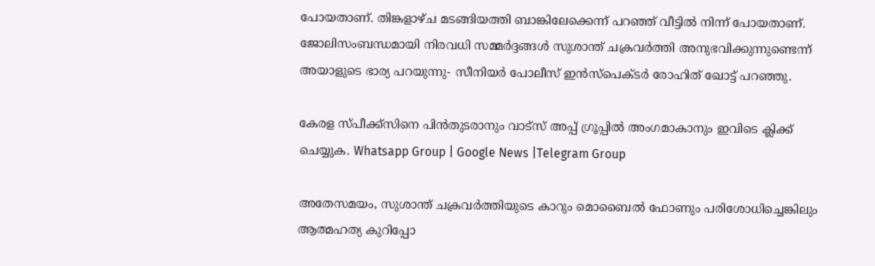പോയതാണ്. തിങ്കളാഴ്ച മടങ്ങിയത്തി ബാങ്കിലേക്കെന്ന് പറഞ്ഞ് വീട്ടില്‍ നിന്ന് പോയതാണ്. ജോലിസംബന്ധമായി നിരവധി സമ്മർദ്ദങ്ങള്‍ സുശാന്ത് ചക്രവർത്തി അനുഭവിക്കുന്നുണ്ടെന്ന് അയാളുടെ ഭാര്യ പറയുന്നു- സീനിയർ പോലീസ് ഇൻസ്പെക്ടർ രോഹിത് ഖോട്ട് പറഞ്ഞു.

കേരള സ്പീക്ക്സിനെ പിൻതുടരാനും വാട്സ് അപ്പ് ഗ്രൂപ്പിൽ അംഗമാകാനും ഇവിടെ ക്ലിക്ക് ചെയ്യുക. Whatsapp Group | Google News |Telegram Group

അതേസമയം, സുശാന്ത് ചക്രവർത്തിയുടെ കാറും മൊബൈല്‍ ഫോണും പരിശോധിച്ചെങ്കിലും ആത്മഹത്യ കുറിപ്പോ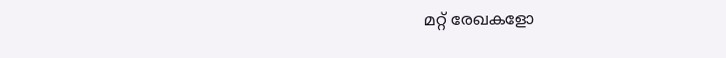മറ്റ് രേഖകളോ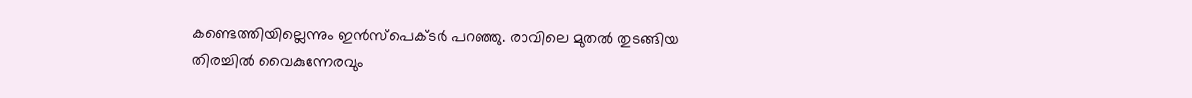കണ്ടെത്തിയില്ലെന്നും ഇൻസ്പെക്ടർ പറഞ്ഞു. രാവിലെ മുതല്‍ തുടങ്ങിയ തിരച്ചില്‍ വൈകുന്നേരവും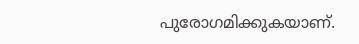പുരോഗമിക്കുകയാണ്.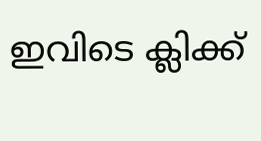ഇവിടെ ക്ലിക്ക്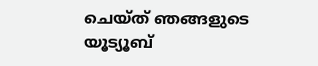ചെയ്ത് ഞങ്ങളുടെ യൂട്യൂബ്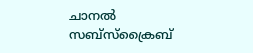ചാനൽ സബ്സ്ക്രൈബ്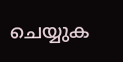ചെയ്യുക